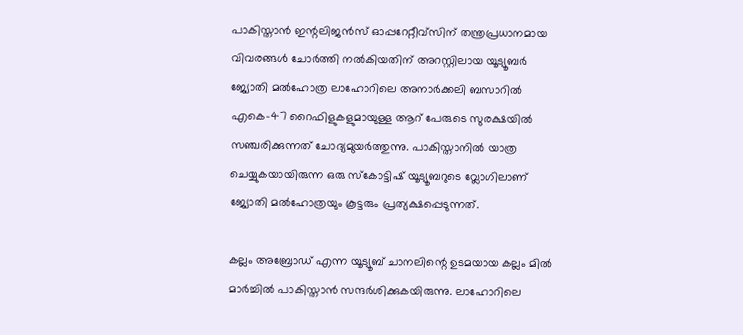പാകിസ്താൻ ഇന്റലിജൻസ് ഓപ്പറേറ്റീവ്സിന് തന്ത്രപ്രധാനമായ വിവരങ്ങള്‍ ചോർത്തി നല്‍കിയതിന് അറസ്റ്റിലായ യൂട്യൂബർ ജ്യോതി മല്‍ഹോത്ര ലാഹോറിലെ അനാർക്കലി ബസാറില്‍ എകെ-47 റൈഫിളുകളുമായുള്ള ആറ് പേരുടെ സുരക്ഷയില്‍ സഞ്ചരിക്കുന്നത് ചോദ്യമുയർത്തുന്നു. പാകിസ്താനില്‍ യാത്ര ചെയ്യുകയായിരുന്ന ഒരു സ്കോട്ടിഷ് യൂട്യൂബറുടെ വ്ലോഗിലാണ് ജ്യോതി മല്‍ഹോത്രയും കൂട്ടരും പ്രത്യക്ഷപ്പെടുന്നത്.

കല്ലം അബ്രോഡ് എന്ന യൂട്യൂബ് ചാനലിന്റെ ഉടമയായ കല്ലം മില്‍ മാർച്ചില്‍ പാകിസ്താൻ സന്ദർശിക്കുകയിരുന്നു. ലാഹോറിലെ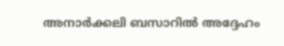അനാർക്കലി ബസാറില്‍ അദ്ദേഹം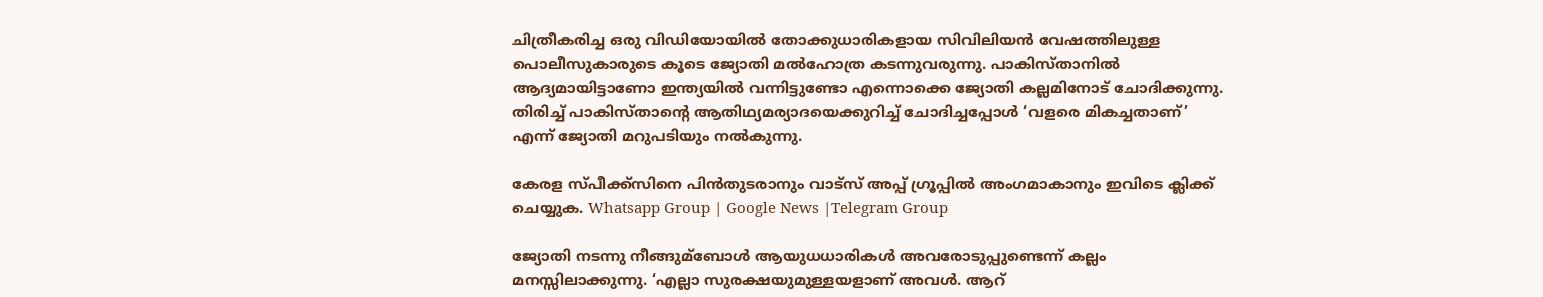ചിത്രീകരിച്ച ഒരു വിഡിയോയില്‍ തോക്കുധാരികളായ സിവിലിയൻ വേഷത്തിലുള്ള പൊലീസുകാരുടെ കൂടെ ജ്യോതി മല്‍ഹോത്ര കടന്നുവരുന്നു. പാകിസ്താനില്‍ ആദ്യമായിട്ടാണോ ഇന്ത്യയില്‍ വന്നിട്ടുണ്ടോ എന്നൊക്കെ ജ്യോതി കല്ലമിനോട് ചോദിക്കുന്നു. തിരിച്ച്‌ പാകിസ്താന്റെ ആതിഥ്യമര്യാദയെക്കുറിച്ച്‌ ചോദിച്ചപ്പോള്‍ ‘വളരെ മികച്ചതാണ്’ എന്ന് ജ്യോതി മറുപടിയും നല്‍കുന്നു.

കേരള സ്പീക്ക്സിനെ പിൻതുടരാനും വാട്സ് അപ്പ് ഗ്രൂപ്പിൽ അംഗമാകാനും ഇവിടെ ക്ലിക്ക് ചെയ്യുക. Whatsapp Group | Google News |Telegram Group

ജ്യോതി നടന്നു നീങ്ങുമ്ബോള്‍ ആയുധധാരികള്‍ അവരോടുപ്പുണ്ടെന്ന് കല്ലം മനസ്സിലാക്കുന്നു. ‘എല്ലാ സുരക്ഷയുമുള്ളയളാണ് അവള്‍. ആറ്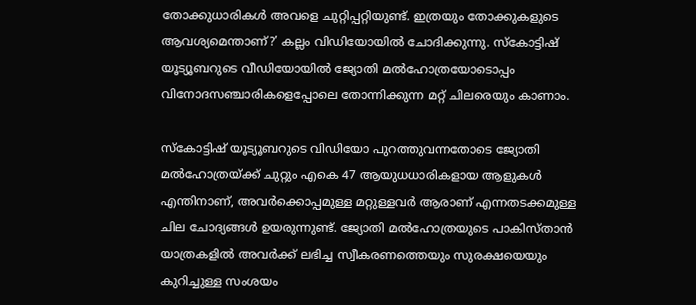തോക്കുധാരികള്‍ അവളെ ചുറ്റിപ്പറ്റിയുണ്ട്. ഇത്രയും തോക്കുകളുടെ ആവശ്യമെന്താണ്?’ കല്ലം വിഡിയോയില്‍ ചോദിക്കുന്നു. സ്കോട്ടിഷ് യൂട്യൂബറുടെ വീഡിയോയില്‍ ജ്യോതി മല്‍ഹോത്രയോടൊപ്പം വിനോദസഞ്ചാരികളെപ്പോലെ തോന്നിക്കുന്ന മറ്റ് ചിലരെയും കാണാം.

സ്കോട്ടിഷ് യൂട്യൂബറുടെ വിഡിയോ പുറത്തുവന്നതോടെ ജ്യോതി മല്‍ഹോത്രയ്ക്ക് ചുറ്റും എകെ 47 ആയുധധാരികളായ ആളുകള്‍ എന്തിനാണ്, അവർക്കൊപ്പമുള്ള മറ്റുള്ളവർ ആരാണ് എന്നതടക്കമുള്ള ചില ചോദ്യങ്ങള്‍ ഉയരുന്നുണ്ട്. ജ്യോതി മല്‍ഹോത്രയുടെ പാകിസ്താൻ യാത്രകളില്‍ അവർക്ക് ലഭിച്ച സ്വീകരണത്തെയും സുരക്ഷയെയും കുറിച്ചുള്ള സംശയം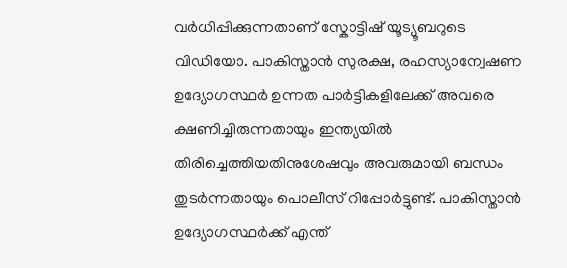വർധിപ്പിക്കുന്നതാണ് സ്കോട്ടിഷ് യൂട്യൂബറുടെ വിഡിയോ. പാകിസ്താൻ സുരക്ഷ, രഹസ്യാന്വേഷണ ഉദ്യോഗസ്ഥർ ഉന്നത പാർട്ടികളിലേക്ക് അവരെ ക്ഷണിച്ചിരുന്നതായും ഇന്ത്യയില്‍ തിരിച്ചെത്തിയതിനുശേഷവും അവരുമായി ബന്ധം തുടർന്നതായും പൊലീസ് റിപ്പോർട്ടുണ്ട്. പാകിസ്താൻ ഉദ്യോഗസ്ഥർക്ക് എന്ത്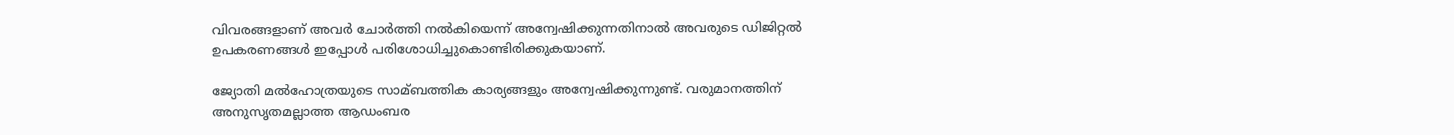വിവരങ്ങളാണ് അവർ ചോർത്തി നല്‍കിയെന്ന് അന്വേഷിക്കുന്നതിനാല്‍ അവരുടെ ഡിജിറ്റല്‍ ഉപകരണങ്ങള്‍ ഇപ്പോള്‍ പരിശോധിച്ചുകൊണ്ടിരിക്കുകയാണ്.

ജ്യോതി മല്‍ഹോത്രയുടെ സാമ്ബത്തിക കാര്യങ്ങളും അന്വേഷിക്കുന്നുണ്ട്. വരുമാനത്തിന് അനുസൃതമല്ലാത്ത ആഡംബര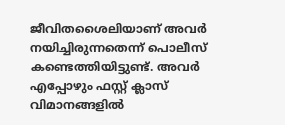ജീവിതശൈലിയാണ് അവർ നയിച്ചിരുന്നതെന്ന് പൊലീസ് കണ്ടെത്തിയിട്ടുണ്ട്. അവർ എപ്പോഴും ഫസ്റ്റ് ക്ലാസ് വിമാനങ്ങളില്‍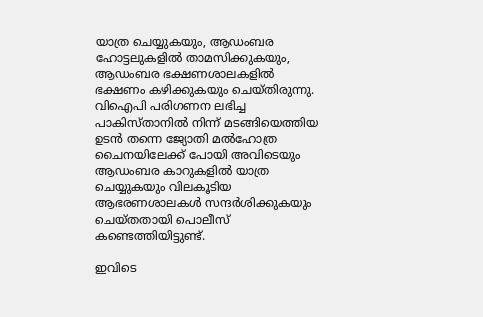യാത്ര ചെയ്യുകയും, ആഡംബര ഹോട്ടലുകളില്‍ താമസിക്കുകയും, ആഡംബര ഭക്ഷണശാലകളില്‍ ഭക്ഷണം കഴിക്കുകയും ചെയ്തിരുന്നു. വിഐപി പരിഗണന ലഭിച്ച പാകിസ്താനില്‍ നിന്ന് മടങ്ങിയെത്തിയ ഉടൻ തന്നെ ജ്യോതി മല്‍ഹോത്ര ചൈനയിലേക്ക് പോയി അവിടെയും ആഡംബര കാറുകളില്‍ യാത്ര ചെയ്യുകയും വിലകൂടിയ ആഭരണശാലകള്‍ സന്ദർശിക്കുകയും ചെയ്തതായി പൊലീസ് കണ്ടെത്തിയിട്ടുണ്ട്.

ഇവിടെ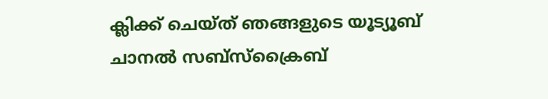ക്ലിക്ക് ചെയ്ത് ഞങ്ങളുടെ യൂട്യൂബ് ചാനൽ സബ്സ്ക്രൈബ്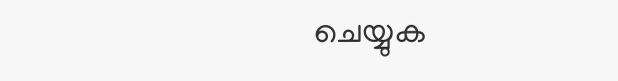ചെയ്യുക